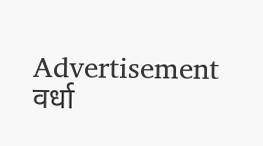Advertisement
वर्धा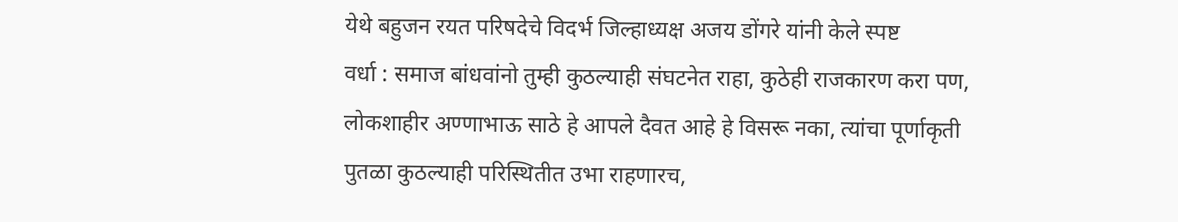येथे बहुजन रयत परिषदेचे विदर्भ जिल्हाध्यक्ष अजय डोंगरे यांनी केले स्पष्ट
वर्धा : समाज बांधवांनो तुम्ही कुठल्याही संघटनेत राहा, कुठेही राजकारण करा पण, लोकशाहीर अण्णाभाऊ साठे हे आपले दैवत आहे हे विसरू नका, त्यांचा पूर्णाकृती पुतळा कुठल्याही परिस्थितीत उभा राहणारच,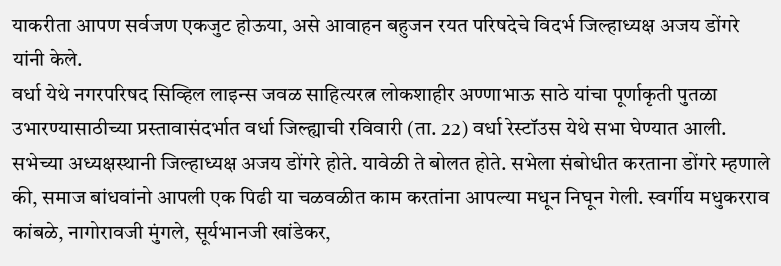याकरीता आपण सर्वजण एकजुट होऊया, असे आवाहन बहुजन रयत परिषदेचे विदर्भ जिल्हाध्यक्ष अजय डोंगरे यांनी केले.
वर्धा येथे नगरपरिषद सिव्हिल लाइन्स जवळ साहित्यरत्न लोकशाहीर अण्णाभाऊ साठे यांचा पूर्णाकृती पुतळा उभारण्यासाठीच्या प्रस्तावासंदर्भात वर्धा जिल्ह्याची रविवारी (ता. 22) वर्धा रेस्टॉउस येथे सभा घेण्यात आली. सभेच्या अध्यक्षस्थानी जिल्हाध्यक्ष अजय डोंगरे होते. यावेळी ते बोलत होते. सभेला संबोधीत करताना डोंगरे म्हणाले की, समाज बांधवांनो आपली एक पिढी या चळवळीत काम करतांना आपल्या मधून निघून गेली. स्वर्गीय मधुकरराव कांबळे, नागोरावजी मुंगले, सूर्यभानजी खांडेकर,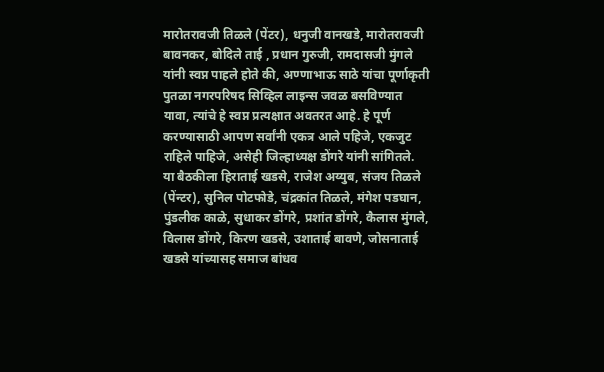मारोतरावजी तिळले (पेंटर), धनुजी वानखडे, मारोतरावजी बावनकर, बोदिले ताई , प्रधान गुरुजी, रामदासजी मुंगले यांनी स्वप्न पाहले होते की, अण्णाभाऊ साठे यांचा पूर्णाकृती पुतळा नगरपरिषद सिव्हिल लाइन्स जवळ बसविण्यात यावा, त्यांचे हे स्वप्न प्रत्यक्षात अवतरत आहे. हे पूर्ण करण्यासाठी आपण सर्वांनी एकत्र आले पहिजे, एकजुट राहिले पाहिजे, असेही जिल्हाध्यक्ष डोंगरे यांनी सांगितले.
या बैठकीला हिराताई खडसे, राजेश अय्युब, संजय तिळले (पेंन्टर), सुनिल पोटफोडे, चंद्रकांत तिळले, मंगेश पडघान, पुंडलीक काळे, सुधाकर डोंगरे, प्रशांत डोंगरे, कैलास मुंगले, विलास डोंगरे, किरण खडसे, उशाताई बावणे, जोसनाताई खडसे यांच्यासह समाज बांधव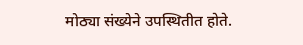मोठ्या संख्येने उपस्थितीत होते.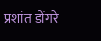प्रशांत डोंगरे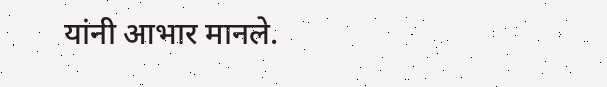यांनी आभार मानले.